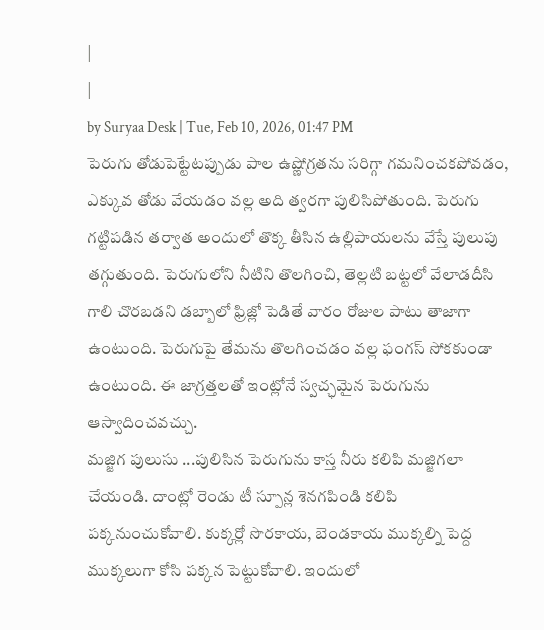|
|
by Suryaa Desk | Tue, Feb 10, 2026, 01:47 PM
పెరుగు తోడుపెట్టేటప్పుడు పాల ఉష్ణోగ్రతను సరిగ్గా గమనించకపోవడం, ఎక్కువ తోడు వేయడం వల్ల అది త్వరగా పులిసిపోతుంది. పెరుగు గట్టిపడిన తర్వాత అందులో తొక్క తీసిన ఉల్లిపాయలను వేస్తే పులుపు తగ్గుతుంది. పెరుగులోని నీటిని తొలగించి, తెల్లటి బట్టలో వేలాడదీసి గాలి చొరబడని డబ్బాలో ఫ్రిజ్లో పెడితే వారం రోజుల పాటు తాజాగా ఉంటుంది. పెరుగుపై తేమను తొలగించడం వల్ల ఫంగస్ సోకకుండా ఉంటుంది. ఈ జాగ్రత్తలతో ఇంట్లోనే స్వచ్ఛమైన పెరుగును ఆస్వాదించవచ్చు.
మజ్జిగ పులుసు ...పులిసిన పెరుగును కాస్త నీరు కలిపి మజ్జిగలా చేయండి. దాంట్లో రెండు టీ స్పూన్ల శెనగపిండి కలిపి పక్కనుంచుకోవాలి. కుక్కర్లో సొరకాయ, బెండకాయ ముక్కల్ని పెద్ద ముక్కలుగా కోసి పక్కన పెట్టుకోవాలి. ఇందులో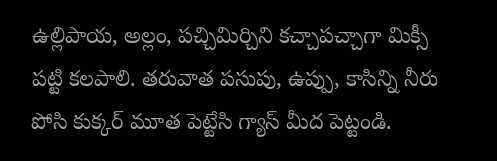ఉల్లిపాయ, అల్లం, పచ్చిమిర్చిని కచ్చాపచ్చాగా మిక్సీ పట్టి కలపాలి. తరువాత పసుపు, ఉప్పు, కాసిన్ని నీరు పోసి కుక్కర్ మూత పెట్టేసి గ్యాస్ మీద పెట్టండి.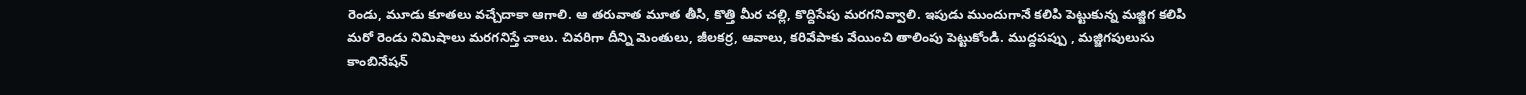రెండు, మూడు కూతలు వచ్చేదాకా ఆగాలి. ఆ తరువాత మూత తీసి, కొత్తి మీర చల్లి, కొద్దిసేపు మరగనివ్వాలి. ఇపుడు ముందుగానే కలిపి పెట్టుకున్న మజ్జిగ కలిపి మరో రెండు నిమిషాలు మరగనిస్తే చాలు. చివరిగా దీన్ని మెంతులు, జీలకర్ర, ఆవాలు, కరివేపాకు వేయించి తాలింపు పెట్టుకోండి. ముద్దపప్పు , మజ్జిగపులుసు కాంబినేషన్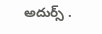అదుర్స్ .